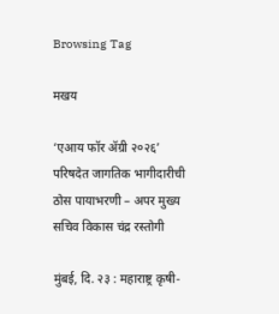Browsing Tag

मखय

‘एआय फॉर ॲग्री २०२६’ परिषदेत जागतिक भागीदारीची ठोस पायाभरणी – अपर मुख्य सचिव विकास चंद्र रस्तोगी

मुंबई, दि. २३ : महाराष्ट्र कृषी-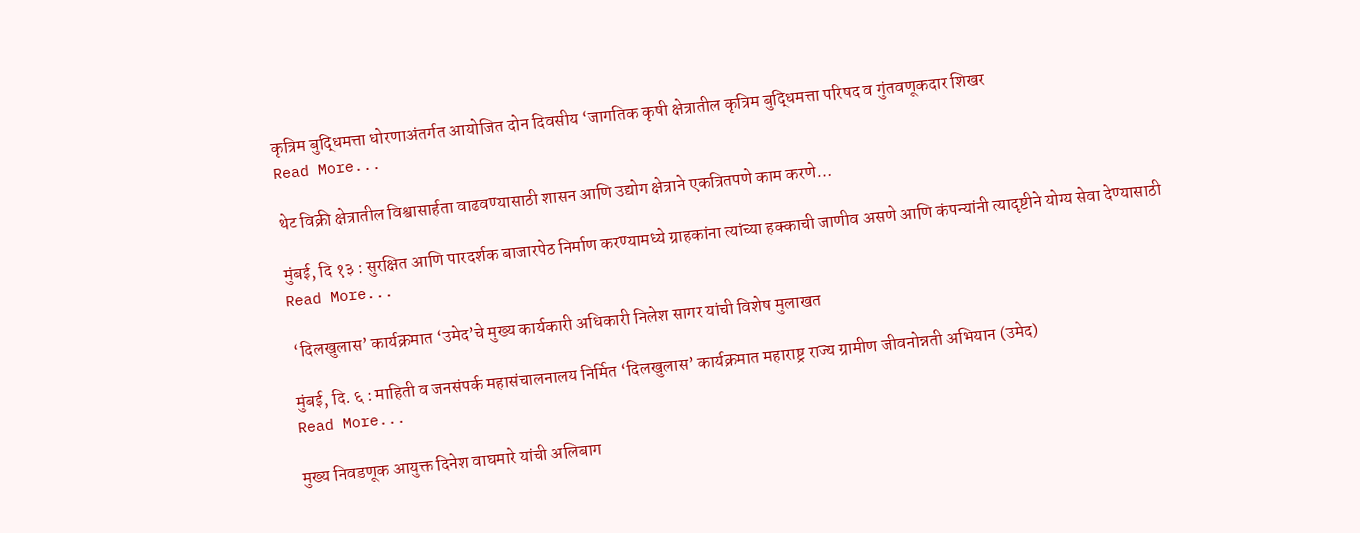कृत्रिम बुद्धिमत्ता धोरणाअंतर्गत आयोजित दोन दिवसीय ‘जागतिक कृषी क्षेत्रातील कृत्रिम बुद्धिमत्ता परिषद व गुंतवणूकदार शिखर
Read More...

थेट विक्री क्षेत्रातील विश्वासार्हता वाढवण्यासाठी शासन आणि उद्योग क्षेत्राने एकत्रितपणे काम करणे…

मुंबई, दि १३ : सुरक्षित आणि पारदर्शक बाजारपेठ निर्माण करण्यामध्ये ग्राहकांना त्यांच्या हक्काची जाणीव असणे आणि कंपन्यांनी त्यादृष्टीने योग्य सेवा देण्यासाठी
Read More...

 ‘दिलखुलास’ कार्यक्रमात ‘उमेद’चे मुख्य कार्यकारी अधिकारी निलेश सागर यांची विशेष मुलाखत

मुंबई, दि. ६ : माहिती व जनसंपर्क महासंचालनालय निर्मित ‘दिलखुलास’ कार्यक्रमात महाराष्ट्र राज्य ग्रामीण जीवनोन्नती अभियान (उमेद)
Read More...

मुख्य निवडणूक आयुक्त दिनेश वाघमारे यांची अलिबाग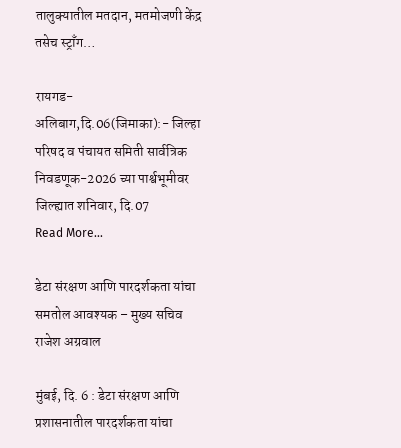तालुक्यातील मतदान, मतमोजणी केंद्र तसेच स्ट्राँग…

रायगड-अलिबाग,दि.06(जिमाका):- जिल्हा परिषद व पंचायत समिती सार्वत्रिक निवडणूक-2026 च्या पार्श्वभूमीवर जिल्ह्यात शनिवार, दि.07
Read More...

डेटा संरक्षण आणि पारदर्शकता यांचा समतोल आवश्यक – मुख्य सचिव राजेश अग्रवाल

मुंबई, दि. 6 : डेटा संरक्षण आणि प्रशासनातील पारदर्शकता यांचा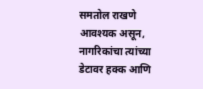समतोल राखणे आवश्यक असून, नागरिकांचा त्यांच्या डेटावर हक्क आणि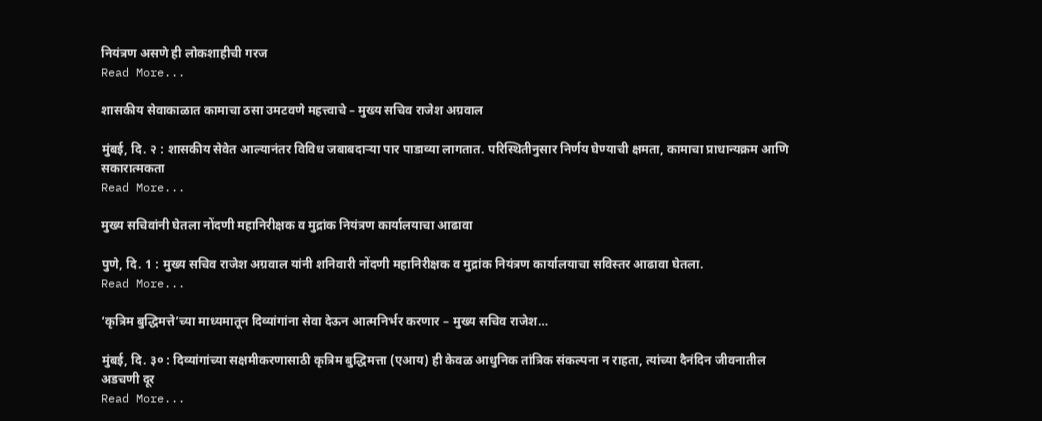नियंत्रण असणे ही लोकशाहीची गरज
Read More...

शासकीय सेवाकाळात कामाचा ठसा उमटवणे महत्त्वाचे – मुख्य सचिव राजेश अग्रवाल

मुंबई, दि. २ : शासकीय सेवेत आल्यानंतर विविध जबाबदाऱ्या पार पाडाव्या लागतात. परिस्थितीनुसार निर्णय घेण्याची क्षमता, कामाचा प्राधान्यक्रम आणि सकारात्मकता
Read More...

मुख्य सचिवांनी घेतला नोंदणी महानिरीक्षक व मुद्रांक नियंत्रण कार्यालयाचा आढावा

पुणे, दि. 1 : मुख्य सचिव राजेश अग्रवाल यांनी शनिवारी नोंदणी महानिरीक्षक व मुद्रांक नियंत्रण कार्यालयाचा सविस्तर आढावा घेतला.
Read More...

‘कृत्रिम बुद्धिमत्ते’च्या माध्यमातून दिव्यांगांना सेवा देऊन आत्मनिर्भर करणार – मुख्य सचिव राजेश…

मुंबई, दि. ३० : दिव्यांगांच्या सक्षमीकरणासाठी कृत्रिम बुद्धिमत्ता (एआय) ही केवळ आधुनिक तांत्रिक संकल्पना न राहता, त्यांच्या दैनंदिन जीवनातील अडचणी दूर
Read More...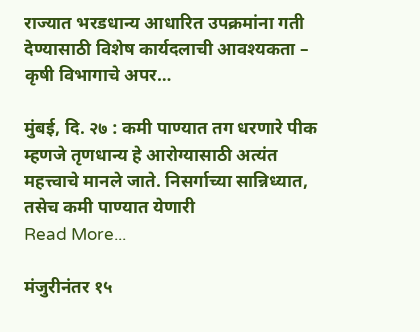राज्यात भरडधान्य आधारित उपक्रमांना गती देण्यासाठी विशेष कार्यदलाची आवश्यकता – कृषी विभागाचे अपर…

मुंबई, दि. २७ : कमी पाण्यात तग धरणारे पीक म्हणजे तृणधान्य हे आरोग्यासाठी अत्यंत महत्त्वाचे मानले जाते. निसर्गाच्या सान्निध्यात, तसेच कमी पाण्यात येणारी
Read More...

मंजुरीनंतर १५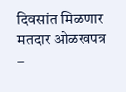दिवसांत मिळणार मतदार ओळखपत्र –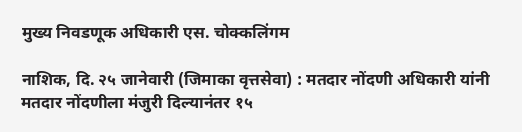मुख्य निवडणूक अधिकारी एस. चोक्कलिंगम

नाशिक, दि. २५ जानेवारी (जिमाका वृत्तसेवा) : मतदार नोंदणी अधिकारी यांनी मतदार नोंदणीला मंजुरी दिल्यानंतर १५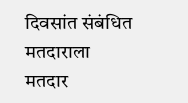दिवसांत संबंधित मतदाराला मतदार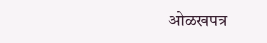ओळखपत्र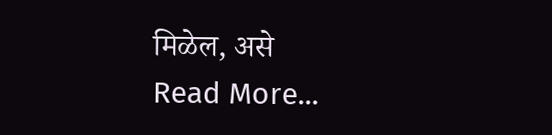मिळेल, असे
Read More...